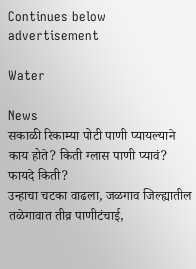Continues below advertisement

Water

News
सकाळी रिकाम्या पोटी पाणी प्यायल्याने काय होते? किती ग्लास पाणी प्यावं? फायदे किती?
उन्हाचा चटका वाढला, जळगाव जिल्ह्यातील तळेगावात तीव्र पाणीटंचाई,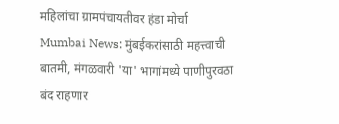महिलांचा ग्रामपंचायतीवर हंडा मोर्चा
Mumbai News: मुंबईकरांसाठी महत्त्वाची बातमी, मंगळवारी 'या' भागांमध्ये पाणीपुरवठा बंद राहणार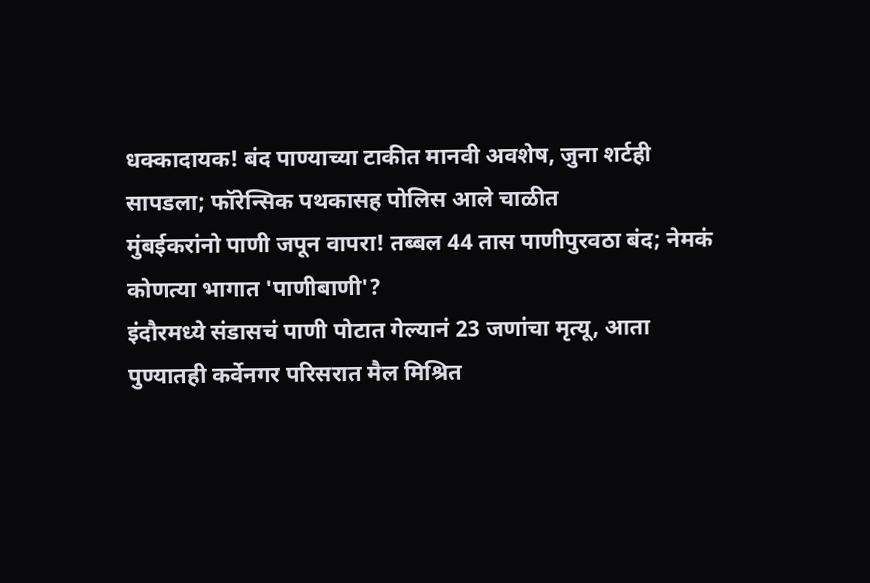धक्कादायक! बंद पाण्याच्या टाकीत मानवी अवशेष, जुना शर्टही सापडला; फॉरेन्सिक पथकासह पोलिस आले चाळीत
मुंबईकरांनो पाणी जपून वापरा! तब्बल 44 तास पाणीपुरवठा बंद; नेमकं कोणत्या भागात 'पाणीबाणी'?
इंदौरमध्ये संडासचं पाणी पोटात गेल्यानं 23 जणांचा मृत्यू, आता पुण्यातही कर्वेनगर परिसरात मैल मिश्रित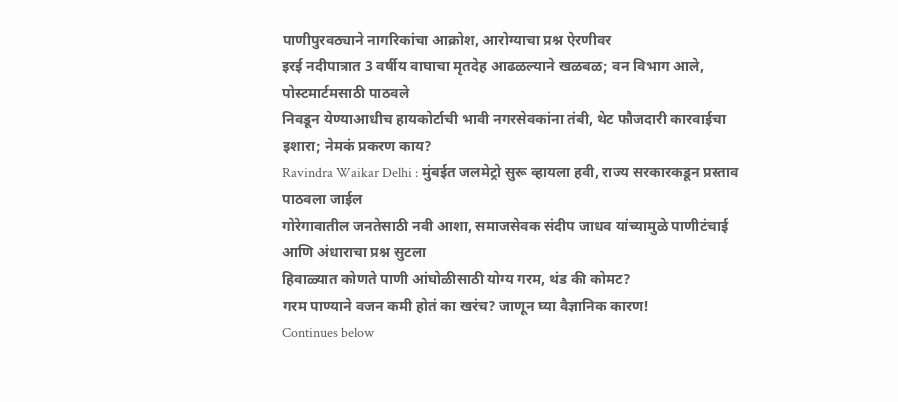पाणीपुरवठ्याने नागरिकांचा आक्रोश, आरोग्याचा प्रश्न ऐरणीवर
इरई नदीपात्रात 3 वर्षीय वाघाचा मृतदेह आढळल्याने खळबळ; वन विभाग आले, पोस्टमार्टमसाठी पाठवले
निवडून येण्याआधीच हायकोर्टाची भावी नगरसेवकांना तंबी, थेट फौजदारी कारवाईचा इशारा; नेमकं प्रकरण काय?
Ravindra Waikar Delhi : मुंबईत जलमेट्रो सुरू व्हायला हवी, राज्य सरकारकडून प्रस्ताव पाठवला जाईल
गोरेगावातील जनतेसाठी नवी आशा, समाजसेवक संदीप जाधव यांच्यामुळे पाणीटंचाई आणि अंधाराचा प्रश्न सुटला
हिवाळ्यात कोणते पाणी आंघोळीसाठी योग्य गरम, थंड की कोमट?
गरम पाण्याने वजन कमी होतं का खरंच? जाणून घ्या वैज्ञानिक कारण!
Continues below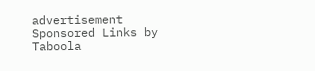advertisement
Sponsored Links by Taboola